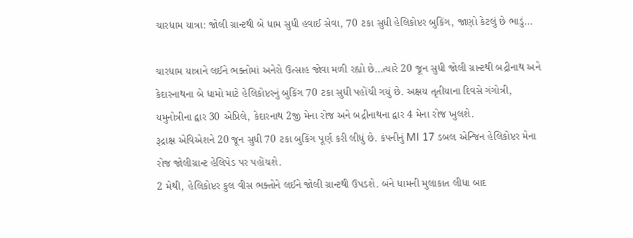ચારધામ યાત્રા: જોલી ગ્રાન્ટથી બે ધામ સુધી હવાઈ સેવા, 70 ટકા સુધી હેલિકોપ્ટર બુકિંગ, જાણો કેટલું છે ભાડું…

ચારધામ યાત્રાને લઈને ભક્તોમાં અનેરો ઉત્સાહ જોવા મળી રહ્યો છે…ત્યારે 20 જૂન સુધી જોલી ગ્રાન્ટથી બદ્રીનાથ અને કેદારનાથના બે ધામો માટે હેલિકોપ્ટરનું બુકિંગ 70 ટકા સુધી પહોંચી ગયું છે. અક્ષય તૃતીયાના દિવસે ગંગોત્રી, યમુનોત્રીના દ્વાર 30 એપ્રિલે, કેદારનાથ 2જી મેના રોજ અને બદ્રીનાથના દ્વાર 4 મેના રોજ ખુલશે.
રૂદ્રાક્ષ એવિએશને 20 જૂન સુધી 70 ટકા બુકિંગ પૂર્ણ કરી લીધું છે. કંપનીનું MI 17 ડબલ એન્જિન હેલિકોપ્ટર મેના રોજ જોલીગ્રાન્ટ હેલિપેડ પર પહોંચશે.
2 મેથી, હેલિકોપ્ટર કુલ વીસ ભક્તોને લઈને જોલી ગ્રાન્ટથી ઉપડશે. બંને ધામની મુલાકાત લીધા બાદ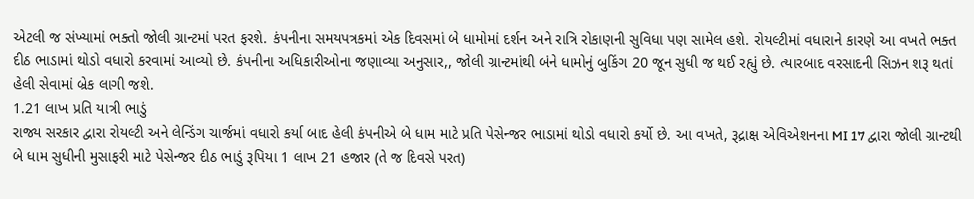એટલી જ સંખ્યામાં ભક્તો જોલી ગ્રાન્ટમાં પરત ફરશે. કંપનીના સમયપત્રકમાં એક દિવસમાં બે ધામોમાં દર્શન અને રાત્રિ રોકાણની સુવિધા પણ સામેલ હશે. રોયલ્ટીમાં વધારાને કારણે આ વખતે ભક્ત દીઠ ભાડામાં થોડો વધારો કરવામાં આવ્યો છે. કંપનીના અધિકારીઓના જણાવ્યા અનુસાર,, જોલી ગ્રાન્ટમાંથી બંને ધામોનું બુકિંગ 20 જૂન સુધી જ થઈ રહ્યું છે. ત્યારબાદ વરસાદની સિઝન શરૂ થતાં હેલી સેવામાં બ્રેક લાગી જશે.
1.21 લાખ પ્રતિ યાત્રી ભાડું
રાજ્ય સરકાર દ્વારા રોયલ્ટી અને લેન્ડિંગ ચાર્જમાં વધારો કર્યા બાદ હેલી કંપનીએ બે ધામ માટે પ્રતિ પેસેન્જર ભાડામાં થોડો વધારો કર્યો છે. આ વખતે, રૂદ્રાક્ષ એવિએશનના MI 17 દ્વારા જોલી ગ્રાન્ટથી બે ધામ સુધીની મુસાફરી માટે પેસેન્જર દીઠ ભાડું રૂપિયા 1 લાખ 21 હજાર (તે જ દિવસે પરત)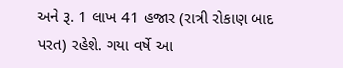અને રૂ. 1 લાખ 41 હજાર (રાત્રી રોકાણ બાદ પરત) રહેશે. ગયા વર્ષે આ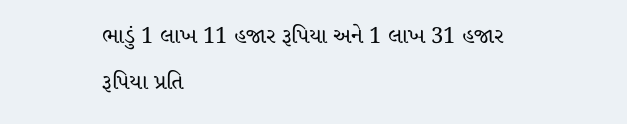ભાડું 1 લાખ 11 હજાર રૂપિયા અને 1 લાખ 31 હજાર રૂપિયા પ્રતિ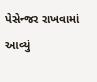પેસેન્જર રાખવામાં આવ્યું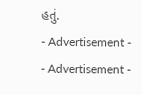હતું.
- Advertisement -
- Advertisement -